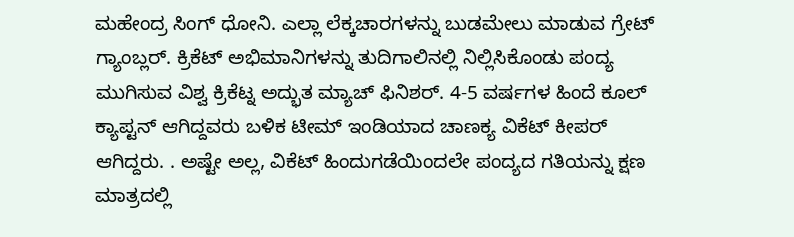ಮಹೇಂದ್ರ ಸಿಂಗ್ ಧೋನಿ. ಎಲ್ಲಾ ಲೆಕ್ಕಚಾರಗಳನ್ನು ಬುಡಮೇಲು ಮಾಡುವ ಗ್ರೇಟ್ ಗ್ಯಾಂಬ್ಲರ್. ಕ್ರಿಕೆಟ್ ಅಭಿಮಾನಿಗಳನ್ನು ತುದಿಗಾಲಿನಲ್ಲಿ ನಿಲ್ಲಿಸಿಕೊಂಡು ಪಂದ್ಯ ಮುಗಿಸುವ ವಿಶ್ವ ಕ್ರಿಕೆಟ್ನ ಅದ್ಭುತ ಮ್ಯಾಚ್ ಫಿನಿಶರ್. 4-5 ವರ್ಷಗಳ ಹಿಂದೆ ಕೂಲ್ ಕ್ಯಾಪ್ಟನ್ ಆಗಿದ್ದವರು ಬಳಿಕ ಟೀಮ್ ಇಂಡಿಯಾದ ಚಾಣಕ್ಯ ವಿಕೆಟ್ ಕೀಪರ್ ಆಗಿದ್ದರು. . ಅಷ್ಟೇ ಅಲ್ಲ, ವಿಕೆಟ್ ಹಿಂದುಗಡೆಯಿಂದಲೇ ಪಂದ್ಯದ ಗತಿಯನ್ನು ಕ್ಷಣ ಮಾತ್ರದಲ್ಲಿ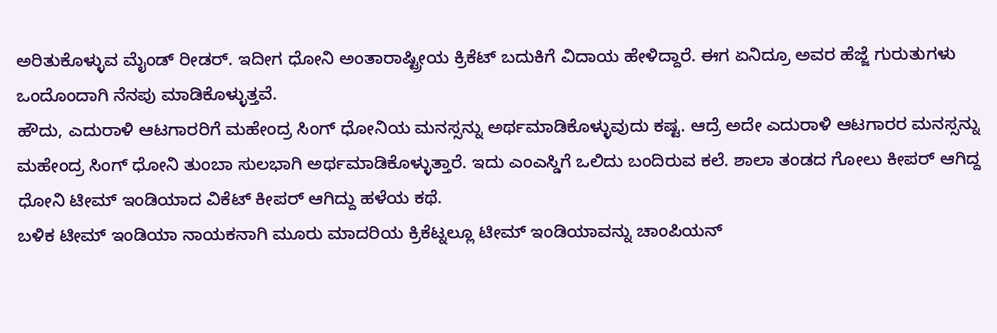ಅರಿತುಕೊಳ್ಳುವ ಮೈಂಡ್ ರೀಡರ್. ಇದೀಗ ಧೋನಿ ಅಂತಾರಾಷ್ಟ್ರೀಯ ಕ್ರಿಕೆಟ್ ಬದುಕಿಗೆ ವಿದಾಯ ಹೇಳಿದ್ದಾರೆ. ಈಗ ಏನಿದ್ರೂ ಅವರ ಹೆಜ್ಜೆ ಗುರುತುಗಳು ಒಂದೊಂದಾಗಿ ನೆನಪು ಮಾಡಿಕೊಳ್ಳುತ್ತವೆ.
ಹೌದು, ಎದುರಾಳಿ ಆಟಗಾರರಿಗೆ ಮಹೇಂದ್ರ ಸಿಂಗ್ ಧೋನಿಯ ಮನಸ್ಸನ್ನು ಅರ್ಥಮಾಡಿಕೊಳ್ಳುವುದು ಕಷ್ಟ. ಆದ್ರೆ ಅದೇ ಎದುರಾಳಿ ಆಟಗಾರರ ಮನಸ್ಸನ್ನು ಮಹೇಂದ್ರ ಸಿಂಗ್ ಧೋನಿ ತುಂಬಾ ಸುಲಭಾಗಿ ಅರ್ಥಮಾಡಿಕೊಳ್ಳುತ್ತಾರೆ. ಇದು ಎಂಎಸ್ಡಿಗೆ ಒಲಿದು ಬಂದಿರುವ ಕಲೆ. ಶಾಲಾ ತಂಡದ ಗೋಲು ಕೀಪರ್ ಆಗಿದ್ದ ಧೋನಿ ಟೀಮ್ ಇಂಡಿಯಾದ ವಿಕೆಟ್ ಕೀಪರ್ ಆಗಿದ್ದು ಹಳೆಯ ಕಥೆ.
ಬಳಿಕ ಟೀಮ್ ಇಂಡಿಯಾ ನಾಯಕನಾಗಿ ಮೂರು ಮಾದರಿಯ ಕ್ರಿಕೆಟ್ನಲ್ಲೂ ಟೀಮ್ ಇಂಡಿಯಾವನ್ನು ಚಾಂಪಿಯನ್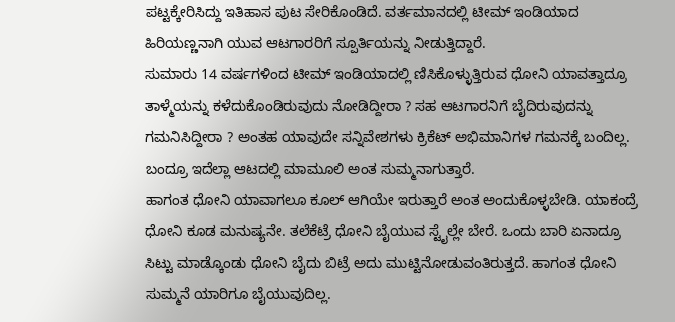ಪಟ್ಟಕ್ಕೇರಿಸಿದ್ದು ಇತಿಹಾಸ ಪುಟ ಸೇರಿಕೊಂಡಿದೆ. ವರ್ತಮಾನದಲ್ಲಿ ಟೀಮ್ ಇಂಡಿಯಾದ ಹಿರಿಯಣ್ಣನಾಗಿ ಯುವ ಆಟಗಾರರಿಗೆ ಸ್ಪೂರ್ತಿಯನ್ನು ನೀಡುತ್ತಿದ್ದಾರೆ.
ಸುಮಾರು 14 ವರ್ಷಗಳಿಂದ ಟೀಮ್ ಇಂಡಿಯಾದಲ್ಲಿ ಣಿಸಿಕೊಳ್ಳುತ್ತಿರುವ ಧೋನಿ ಯಾವತ್ತಾದ್ರೂ ತಾಳ್ಮೆಯನ್ನು ಕಳೆದುಕೊಂಡಿರುವುದು ನೋಡಿದ್ದೀರಾ ? ಸಹ ಆಟಗಾರನಿಗೆ ಬೈದಿರುವುದನ್ನು ಗಮನಿಸಿದ್ದೀರಾ ? ಅಂತಹ ಯಾವುದೇ ಸನ್ನಿವೇಶಗಳು ಕ್ರಿಕೆಟ್ ಅಭಿಮಾನಿಗಳ ಗಮನಕ್ಕೆ ಬಂದಿಲ್ಲ. ಬಂದ್ರೂ ಇದೆಲ್ಲಾ ಆಟದಲ್ಲಿ ಮಾಮೂಲಿ ಅಂತ ಸುಮ್ಮನಾಗುತ್ತಾರೆ.
ಹಾಗಂತ ಧೋನಿ ಯಾವಾಗಲೂ ಕೂಲ್ ಆಗಿಯೇ ಇರುತ್ತಾರೆ ಅಂತ ಅಂದುಕೊಳ್ಳಬೇಡಿ. ಯಾಕಂದ್ರೆ ಧೋನಿ ಕೂಡ ಮನುಷ್ಯನೇ. ತಲೆಕೆಟ್ರೆ ಧೋನಿ ಬೈಯುವ ಸ್ಟೈಲ್ಲೇ ಬೇರೆ. ಒಂದು ಬಾರಿ ಏನಾದ್ರೂ ಸಿಟ್ಟು ಮಾಡ್ಕೊಂಡು ಧೋನಿ ಬೈದು ಬಿಟ್ರೆ ಅದು ಮುಟ್ಟಿನೋಡುವಂತಿರುತ್ತದೆ. ಹಾಗಂತ ಧೋನಿ ಸುಮ್ಮನೆ ಯಾರಿಗೂ ಬೈಯುವುದಿಲ್ಲ.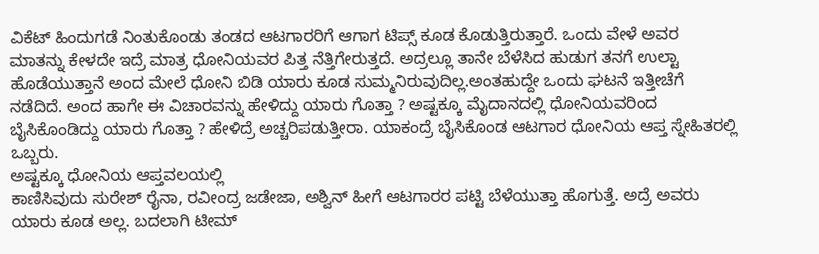ವಿಕೆಟ್ ಹಿಂದುಗಡೆ ನಿಂತುಕೊಂಡು ತಂಡದ ಆಟಗಾರರಿಗೆ ಆಗಾಗ ಟಿಪ್ಸ್ ಕೂಡ ಕೊಡುತ್ತಿರುತ್ತಾರೆ. ಒಂದು ವೇಳೆ ಅವರ ಮಾತನ್ನು ಕೇಳದೇ ಇದ್ರೆ ಮಾತ್ರ ಧೋನಿಯವರ ಪಿತ್ತ ನೆತ್ತಿಗೇರುತ್ತದೆ. ಅದ್ರಲ್ಲೂ ತಾನೇ ಬೆಳೆಸಿದ ಹುಡುಗ ತನಗೆ ಉಲ್ಟಾ ಹೊಡೆಯುತ್ತಾನೆ ಅಂದ ಮೇಲೆ ಧೋನಿ ಬಿಡಿ ಯಾರು ಕೂಡ ಸುಮ್ಮನಿರುವುದಿಲ್ಲ.ಅಂತಹುದ್ದೇ ಒಂದು ಘಟನೆ ಇತ್ತೀಚೆಗೆ ನಡೆದಿದೆ. ಅಂದ ಹಾಗೇ ಈ ವಿಚಾರವನ್ನು ಹೇಳಿದ್ದು ಯಾರು ಗೊತ್ತಾ ? ಅಷ್ಟಕ್ಕೂ ಮೈದಾನದಲ್ಲಿ ಧೋನಿಯವರಿಂದ ಬೈಸಿಕೊಂಡಿದ್ದು ಯಾರು ಗೊತ್ತಾ ? ಹೇಳಿದ್ರೆ ಅಚ್ಚರಿಪಡುತ್ತೀರಾ. ಯಾಕಂದ್ರೆ ಬೈಸಿಕೊಂಡ ಆಟಗಾರ ಧೋನಿಯ ಆಪ್ತ ಸ್ನೇಹಿತರಲ್ಲಿ ಒಬ್ಬರು.
ಅಷ್ಟಕ್ಕೂ ಧೋನಿಯ ಆಪ್ತವಲಯಲ್ಲಿ
ಕಾಣಿಸಿವುದು ಸುರೇಶ್ ರೈನಾ, ರವೀಂದ್ರ ಜಡೇಜಾ, ಅಶ್ವಿನ್ ಹೀಗೆ ಆಟಗಾರರ ಪಟ್ಟಿ ಬೆಳೆಯುತ್ತಾ ಹೊಗುತ್ತೆ. ಅದ್ರೆ ಅವರು ಯಾರು ಕೂಡ ಅಲ್ಲ. ಬದಲಾಗಿ ಟೀಮ್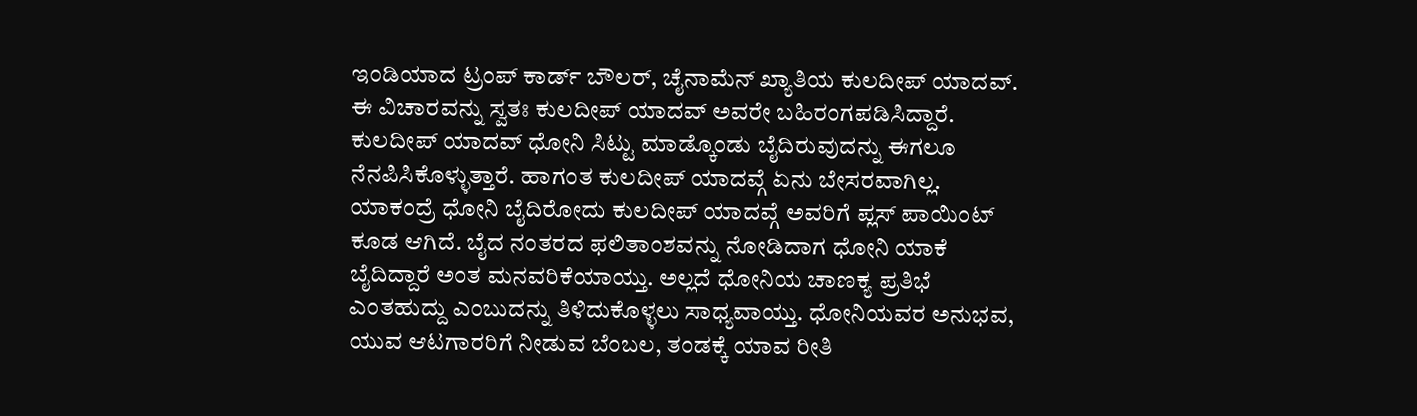ಇಂಡಿಯಾದ ಟ್ರಂಪ್ ಕಾರ್ಡ್ ಬೌಲರ್, ಚೈನಾಮೆನ್ ಖ್ಯಾತಿಯ ಕುಲದೀಪ್ ಯಾದವ್. ಈ ವಿಚಾರವನ್ನು ಸ್ವತಃ ಕುಲದೀಪ್ ಯಾದವ್ ಅವರೇ ಬಹಿರಂಗಪಡಿಸಿದ್ದಾರೆ.
ಕುಲದೀಪ್ ಯಾದವ್ ಧೋನಿ ಸಿಟ್ಟು ಮಾಡ್ಕೊಂಡು ಬೈದಿರುವುದನ್ನು ಈಗಲೂ ನೆನಪಿಸಿಕೊಳ್ಳುತ್ತಾರೆ. ಹಾಗಂತ ಕುಲದೀಪ್ ಯಾದವ್ಗೆ ಏನು ಬೇಸರವಾಗಿಲ್ಲ. ಯಾಕಂದ್ರೆ ಧೋನಿ ಬೈದಿರೋದು ಕುಲದೀಪ್ ಯಾದವ್ಗೆ ಅವರಿಗೆ ಪ್ಲಸ್ ಪಾಯಿಂಟ್ ಕೂಡ ಆಗಿದೆ. ಬೈದ ನಂತರದ ಫಲಿತಾಂಶವನ್ನು ನೋಡಿದಾಗ ಧೋನಿ ಯಾಕೆ ಬೈದಿದ್ದಾರೆ ಅಂತ ಮನವರಿಕೆಯಾಯ್ತು. ಅಲ್ಲದೆ ಧೋನಿಯ ಚಾಣಕ್ಯ ಪ್ರತಿಭೆ ಎಂತಹುದ್ದು ಎಂಬುದನ್ನು ತಿಳಿದುಕೊಳ್ಳಲು ಸಾಧ್ಯವಾಯ್ತು. ಧೋನಿಯವರ ಅನುಭವ, ಯುವ ಆಟಗಾರರಿಗೆ ನೀಡುವ ಬೆಂಬಲ, ತಂಡಕ್ಕೆ ಯಾವ ರೀತಿ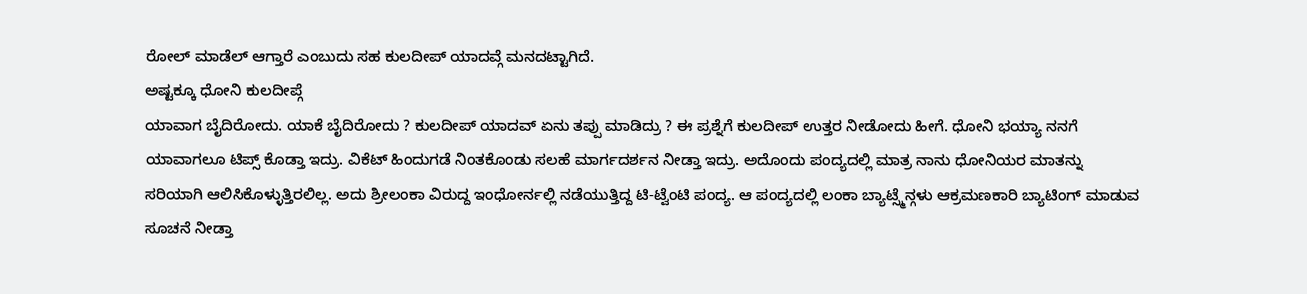ರೋಲ್ ಮಾಡೆಲ್ ಆಗ್ತಾರೆ ಎಂಬುದು ಸಹ ಕುಲದೀಪ್ ಯಾದವ್ಗೆ ಮನದಟ್ಟಾಗಿದೆ.
ಅಷ್ಟಕ್ಕೂ ಧೋನಿ ಕುಲದೀಪ್ಗೆ
ಯಾವಾಗ ಬೈದಿರೋದು. ಯಾಕೆ ಬೈದಿರೋದು ? ಕುಲದೀಪ್ ಯಾದವ್ ಏನು ತಪ್ಪು ಮಾಡಿದ್ರು ? ಈ ಪ್ರಶ್ನೆಗೆ ಕುಲದೀಪ್ ಉತ್ತರ ನೀಡೋದು ಹೀಗೆ. ಧೋನಿ ಭಯ್ಯಾ ನನಗೆ ಯಾವಾಗಲೂ ಟಿಪ್ಸ್ ಕೊಡ್ತಾ ಇದ್ರು. ವಿಕೆಟ್ ಹಿಂದುಗಡೆ ನಿಂತಕೊಂಡು ಸಲಹೆ ಮಾರ್ಗದರ್ಶನ ನೀಡ್ತಾ ಇದ್ರು. ಅದೊಂದು ಪಂದ್ಯದಲ್ಲಿ ಮಾತ್ರ ನಾನು ಧೋನಿಯರ ಮಾತನ್ನು ಸರಿಯಾಗಿ ಆಲಿಸಿಕೊಳ್ಳುತ್ತಿರಲಿಲ್ಲ. ಅದು ಶ್ರೀಲಂಕಾ ವಿರುದ್ದ ಇಂಧೋರ್ನಲ್ಲಿ ನಡೆಯುತ್ತಿದ್ದ ಟಿ-ಟ್ವೆಂಟಿ ಪಂದ್ಯ. ಆ ಪಂದ್ಯದಲ್ಲಿ ಲಂಕಾ ಬ್ಯಾಟ್ಸ್ಮೆನ್ಗಳು ಆಕ್ರಮಣಕಾರಿ ಬ್ಯಾಟಿಂಗ್ ಮಾಡುವ ಸೂಚನೆ ನೀಡ್ತಾ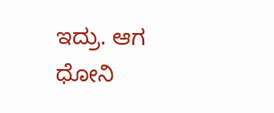ಇದ್ರು. ಆಗ ಧೋನಿ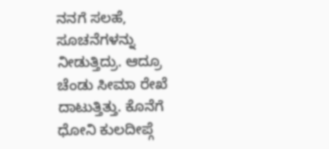ನನಗೆ ಸಲಹೆ, ಸೂಚನೆಗಳನ್ನು ನೀಡುತ್ತಿದ್ರು. ಆದ್ರೂ ಚೆಂಡು ಸೀಮಾ ರೇಖೆ ದಾಟುತ್ತಿತ್ತು. ಕೊನೆಗೆ ಧೋನಿ ಕುಲದೀಪ್ಗೆ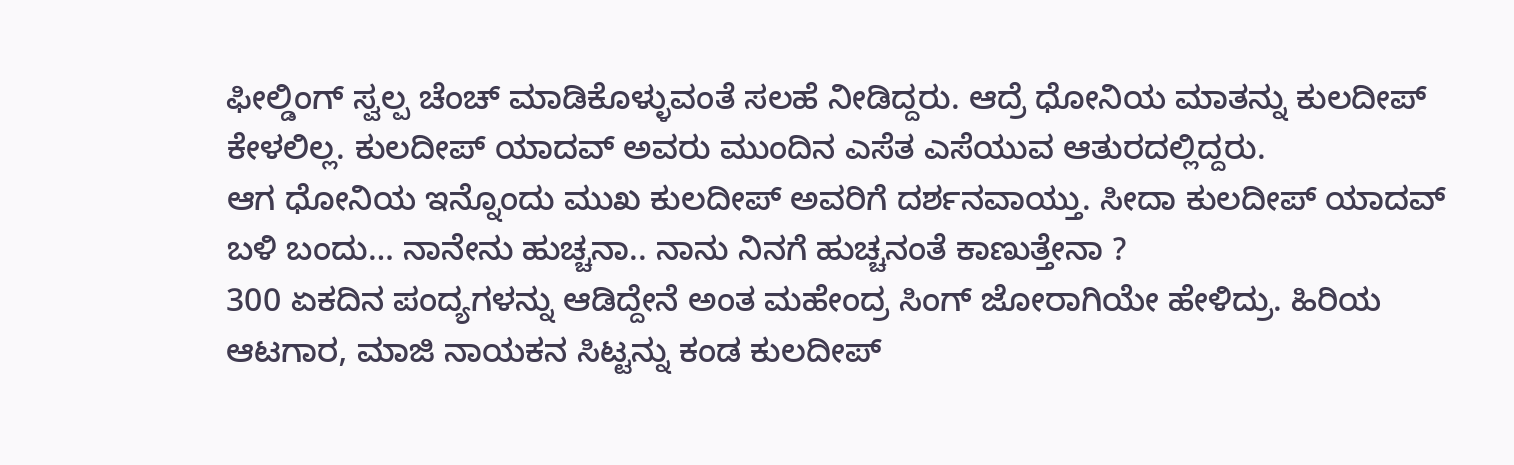ಫೀಲ್ಡಿಂಗ್ ಸ್ವಲ್ಪ ಚೆಂಚ್ ಮಾಡಿಕೊಳ್ಳುವಂತೆ ಸಲಹೆ ನೀಡಿದ್ದರು. ಆದ್ರೆ ಧೋನಿಯ ಮಾತನ್ನು ಕುಲದೀಪ್ ಕೇಳಲಿಲ್ಲ. ಕುಲದೀಪ್ ಯಾದವ್ ಅವರು ಮುಂದಿನ ಎಸೆತ ಎಸೆಯುವ ಆತುರದಲ್ಲಿದ್ದರು.
ಆಗ ಧೋನಿಯ ಇನ್ನೊಂದು ಮುಖ ಕುಲದೀಪ್ ಅವರಿಗೆ ದರ್ಶನವಾಯ್ತು. ಸೀದಾ ಕುಲದೀಪ್ ಯಾದವ್ ಬಳಿ ಬಂದು… ನಾನೇನು ಹುಚ್ಚನಾ.. ನಾನು ನಿನಗೆ ಹುಚ್ಚನಂತೆ ಕಾಣುತ್ತೇನಾ ?
300 ಏಕದಿನ ಪಂದ್ಯಗಳನ್ನು ಆಡಿದ್ದೇನೆ ಅಂತ ಮಹೇಂದ್ರ ಸಿಂಗ್ ಜೋರಾಗಿಯೇ ಹೇಳಿದ್ರು. ಹಿರಿಯ ಆಟಗಾರ, ಮಾಜಿ ನಾಯಕನ ಸಿಟ್ಟನ್ನು ಕಂಡ ಕುಲದೀಪ್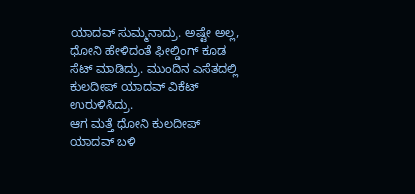ಯಾದವ್ ಸುಮ್ಮನಾದ್ರು. ಅಷ್ಟೇ ಅಲ್ಲ, ಧೋನಿ ಹೇಳಿದಂತೆ ಫೀಲ್ಡಿಂಗ್ ಕೂಡ ಸೆಟ್ ಮಾಡಿದ್ರು. ಮುಂದಿನ ಎಸೆತದಲ್ಲಿ ಕುಲದೀಪ್ ಯಾದವ್ ವಿಕೆಟ್ ಉರುಳಿಸಿದ್ರು.
ಆಗ ಮತ್ತೆ ಧೋನಿ ಕುಲದೀಪ್ ಯಾದವ್ ಬಳಿ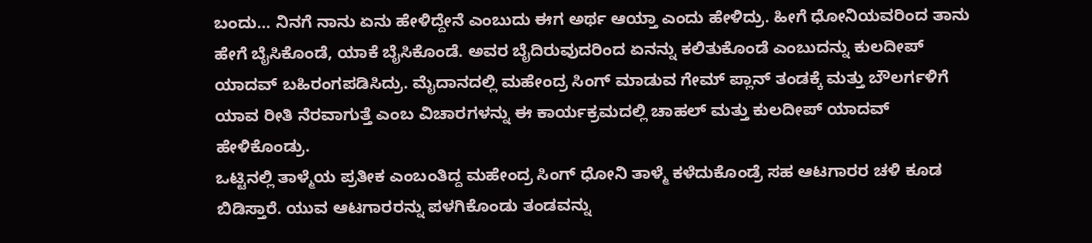ಬಂದು… ನಿನಗೆ ನಾನು ಏನು ಹೇಳಿದ್ದೇನೆ ಎಂಬುದು ಈಗ ಅರ್ಥ ಆಯ್ತಾ ಎಂದು ಹೇಳಿದ್ರು. ಹೀಗೆ ಧೋನಿಯವರಿಂದ ತಾನು ಹೇಗೆ ಬೈಸಿಕೊಂಡೆ, ಯಾಕೆ ಬೈಸಿಕೊಂಡೆ. ಅವರ ಬೈದಿರುವುದರಿಂದ ಏನನ್ನು ಕಲಿತುಕೊಂಡೆ ಎಂಬುದನ್ನು ಕುಲದೀಪ್ ಯಾದವ್ ಬಹಿರಂಗಪಡಿಸಿದ್ರು. ಮೈದಾನದಲ್ಲಿ ಮಹೇಂದ್ರ ಸಿಂಗ್ ಮಾಡುವ ಗೇಮ್ ಪ್ಲಾನ್ ತಂಡಕ್ಕೆ ಮತ್ತು ಬೌಲರ್ಗಳಿಗೆ ಯಾವ ರೀತಿ ನೆರವಾಗುತ್ತೆ ಎಂಬ ವಿಚಾರಗಳನ್ನು ಈ ಕಾರ್ಯಕ್ರಮದಲ್ಲಿ ಚಾಹಲ್ ಮತ್ತು ಕುಲದೀಪ್ ಯಾದವ್ ಹೇಳಿಕೊಂಡ್ರು.
ಒಟ್ಟಿನಲ್ಲಿ ತಾಳ್ಮೆಯ ಪ್ರತೀಕ ಎಂಬಂತಿದ್ದ ಮಹೇಂದ್ರ ಸಿಂಗ್ ಧೋನಿ ತಾಳ್ಮೆ ಕಳೆದುಕೊಂಡ್ರೆ ಸಹ ಆಟಗಾರರ ಚಳಿ ಕೂಡ ಬಿಡಿಸ್ತಾರೆ. ಯುವ ಆಟಗಾರರನ್ನು ಪಳಗಿಕೊಂಡು ತಂಡವನ್ನು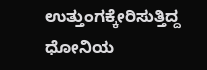ಉತ್ತುಂಗಕ್ಕೇರಿಸುತ್ತಿದ್ದ ಧೋನಿಯ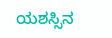ಯಶಸ್ಸಿನ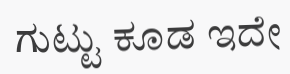ಗುಟ್ಟು ಕೂಡ ಇದೇ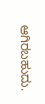ಆಗಿರಬಹುದು.